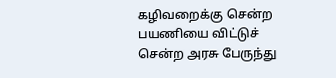கழிவறைக்கு சென்ற பயணியை விட்டுச் சென்ற அரசு பேருந்து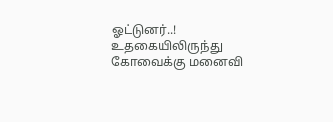ஓட்டுனர்..!
உதகையிலிருந்து கோவைக்கு மனைவி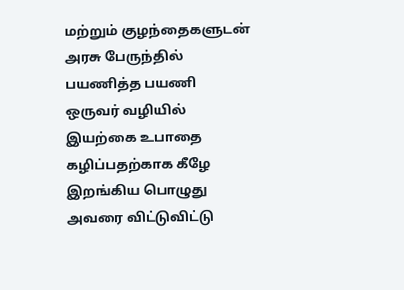மற்றும் குழந்தைகளுடன் அரசு பேருந்தில் பயணித்த பயணி ஒருவர் வழியில் இயற்கை உபாதை கழிப்பதற்காக கீழே இறங்கிய பொழுது அவரை விட்டுவிட்டு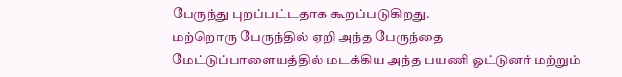பேருந்து புறப்பட்டதாக கூறப்படுகிறது.
மற்றொரு பேருந்தில் ஏறி அந்த பேருந்தை மேட்டுப்பாளையத்தில் மடக்கிய அந்த பயணி ஓட்டுனர் மற்றும்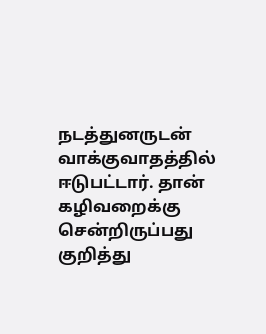நடத்துனருடன் வாக்குவாதத்தில் ஈடுபட்டார். தான் கழிவறைக்கு சென்றிருப்பது குறித்து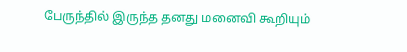பேருந்தில் இருந்த தனது மனைவி கூறியும்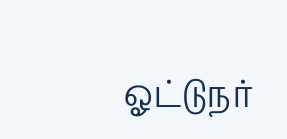ஓட்டுநர்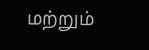மற்றும்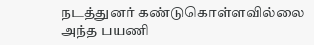நடத்துனர் கண்டுகொள்ளவில்லை அந்த பயணி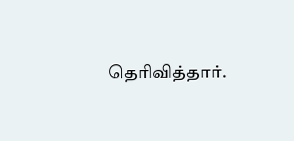தெரிவித்தார்.